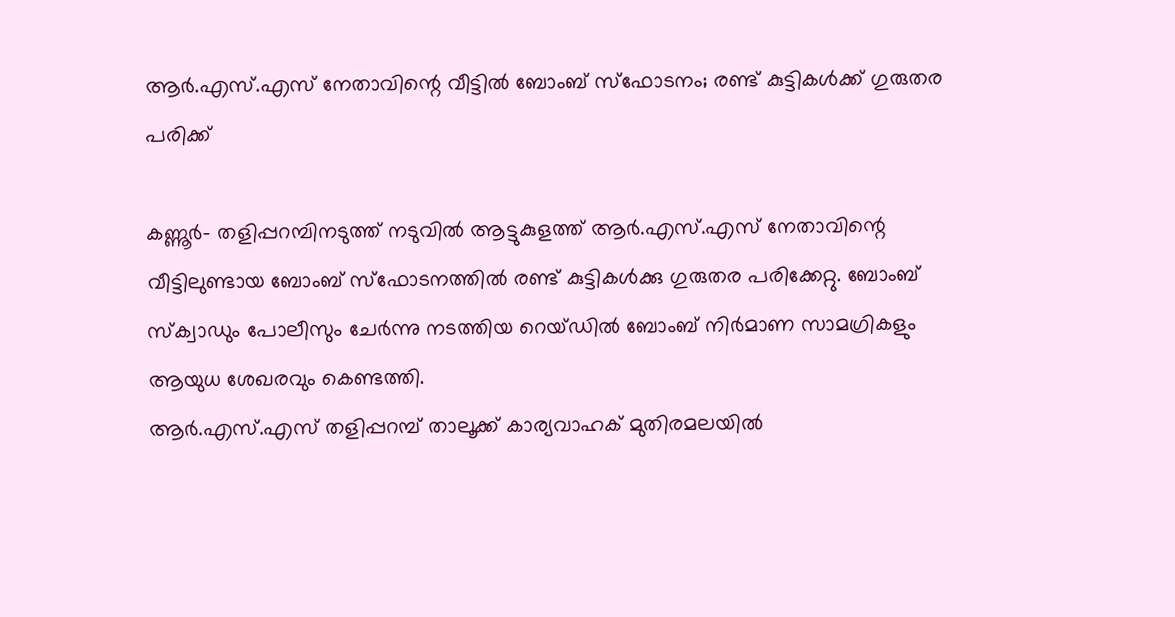ആര്‍.എസ്.എസ് നേതാവിന്റെ വീട്ടില്‍ ബോംബ് സ്‌ഫോടനം; രണ്ട് കുട്ടികള്‍ക്ക് ഗുരുതര പരിക്ക്

കണ്ണൂര്‍- തളിപ്പറമ്പിനടുത്ത് നടുവില്‍ ആട്ടുകുളത്ത് ആര്‍.എസ്.എസ് നേതാവിന്റെ വീട്ടിലുണ്ടായ ബോംബ് സ്‌ഫോടനത്തില്‍ രണ്ട് കുട്ടികള്‍ക്കു ഗുരുതര പരിക്കേറ്റു. ബോംബ് സ്ക്വാഡും പോലീസും ചേര്‍ന്നു നടത്തിയ റെയ്ഡില്‍ ബോംബ് നിര്‍മാണ സാമഗ്രികളും ആയുധ ശേഖരവും കെണ്ടത്തി.
ആര്‍.എസ്.എസ് തളിപ്പറമ്പ് താലൂക്ക് കാര്യവാഹക് മുതിരമലയില്‍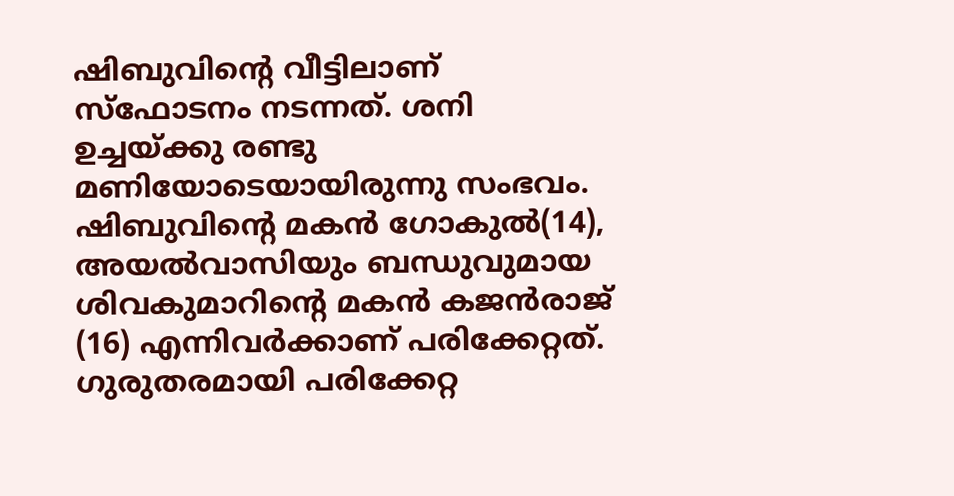ഷിബുവിന്റെ വീട്ടിലാണ് സ്‌ഫോടനം നടന്നത്. ശനി ഉച്ചയ്ക്കു രണ്ടു മണിയോടെയായിരുന്നു സംഭവം. ഷിബുവിന്റെ മകന്‍ ഗോകുല്‍(14), അയല്‍വാസിയും ബന്ധുവുമായ ശിവകുമാറിന്റെ മകന്‍ കജന്‍രാജ് (16) എന്നിവര്‍ക്കാണ് പരിക്കേറ്റത്. ഗുരുതരമായി പരിക്കേറ്റ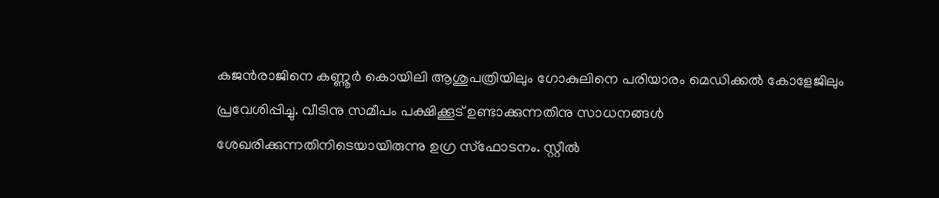കജന്‍രാജിനെ കണ്ണൂര്‍ കൊയിലി ആശുപത്രിയിലും ഗോകുലിനെ പരിയാരം മെഡിക്കല്‍ കോളേജിലും പ്രവേശിപ്പിച്ചു. വീടിനു സമീപം പക്ഷിക്കൂട് ഉണ്ടാക്കുന്നതിനു സാധനങ്ങള്‍ ശേഖരിക്കുന്നതിനിടെയായിരുന്നു ഉഗ്ര സ്‌ഫോടനം. സ്റ്റീല്‍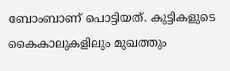ബോംബാണ് പൊട്ടിയത്. കുട്ടികളുടെ കൈകാലുകളിലും മുഖത്തും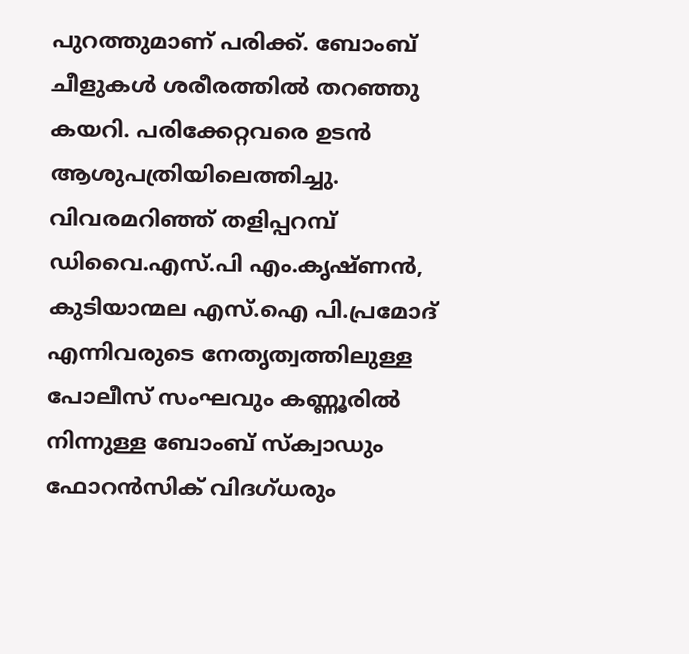പുറത്തുമാണ് പരിക്ക്. ബോംബ് ചീളുകള്‍ ശരീരത്തില്‍ തറഞ്ഞു കയറി. പരിക്കേറ്റവരെ ഉടന്‍ ആശുപത്രിയിലെത്തിച്ചു.
വിവരമറിഞ്ഞ് തളിപ്പറമ്പ് ഡിവൈ.എസ്.പി എം.കൃഷ്ണന്‍, കുടിയാന്മല എസ്.ഐ പി.പ്രമോദ് എന്നിവരുടെ നേതൃത്വത്തിലുള്ള പോലീസ് സംഘവും കണ്ണൂരില്‍ നിന്നുള്ള ബോംബ് സ്ക്വാഡും ഫോറന്‍സിക് വിദഗ്ധരും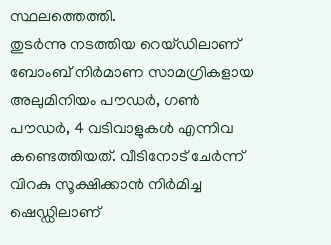സ്ഥലത്തെത്തി.
തുടര്‍ന്നു നടത്തിയ റെയ്ഡിലാണ് ബോംബ് നിര്‍മാണ സാമഗ്രികളായ അലുമിനിയം പൗഡര്‍, ഗണ്‍ പൗഡര്‍, 4 വടിവാളുകള്‍ എന്നിവ കണ്ടെത്തിയത്. വീടിനോട് ചേര്‍ന്ന് വിറകു സൂക്ഷിക്കാന്‍ നിര്‍മിച്ച ഷെഡ്ഡിലാണ്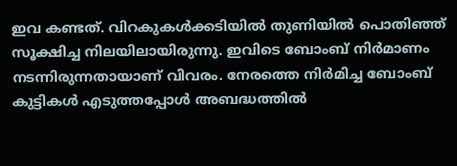ഇവ കണ്ടത്. വിറകുകള്‍ക്കടിയില്‍ തുണിയില്‍ പൊതിഞ്ഞ് സൂക്ഷിച്ച നിലയിലായിരുന്നു. ഇവിടെ ബോംബ് നിര്‍മാണം നടന്നിരുന്നതായാണ് വിവരം. നേരത്തെ നിര്‍മിച്ച ബോംബ് കുട്ടികള്‍ എടുത്തപ്പോള്‍ അബദ്ധത്തില്‍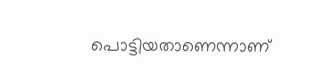പൊട്ടിയതാണെന്നാണ്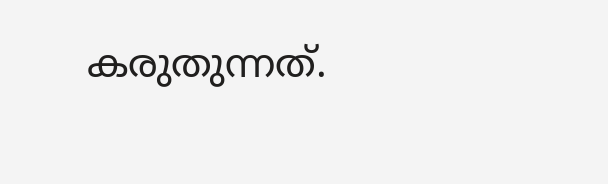കരുതുന്നത്.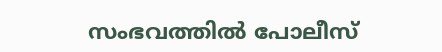സംഭവത്തില്‍ പോലീസ്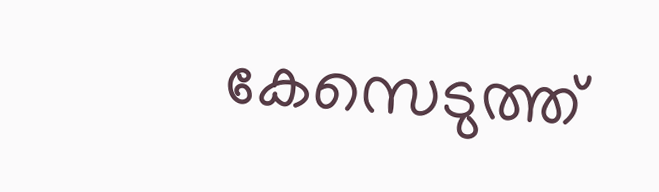കേസെടുത്ത്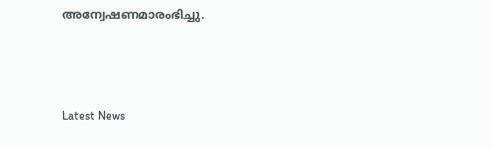അന്വേഷണമാരംഭിച്ചു.



Latest News